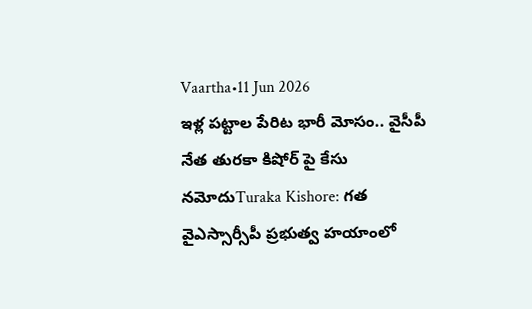Vaartha•11 Jun 2026
ఇళ్ల పట్టాల పేరిట భారీ మోసం.. వైసీపీ నేత తురకా కిషోర్ పై కేసు నమోదుTuraka Kishore: గత వైఎస్సార్సీపీ ప్రభుత్వ హయాంలో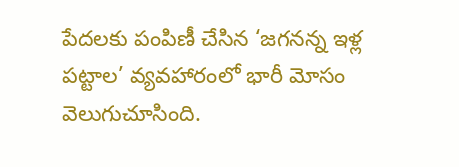పేదలకు పంపిణీ చేసిన ‘జగనన్న ఇళ్ల పట్టాల’ వ్యవహారంలో భారీ మోసం వెలుగుచూసింది.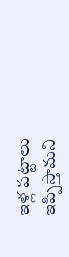ఇళ్ల పట్టాలు ఇప్పిస్తామని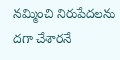నమ్మించి నిరుపేదలను దగా చేశారనే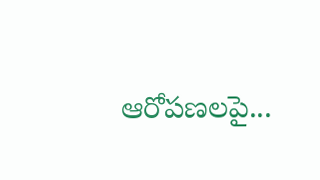ఆరోపణలపై...